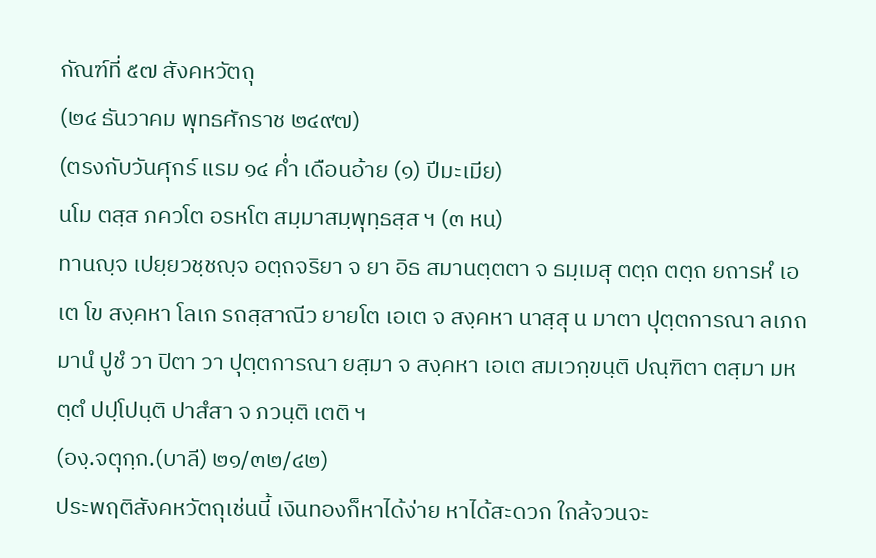กัณฑ์ที่ ๕๗ สังคหวัตถุ
(๒๔ ธันวาคม พุทธศักราช ๒๔๙๗)
(ตรงกับวันศุกร์ แรม ๑๔ ค่ำ เดือนอ้าย (๑) ปีมะเมีย)
นโม ตสฺส ภควโต อรหโต สมฺมาสมฺพุทฺธสฺส ฯ (๓ หน)
ทานญฺจ เปยฺยวชฺชญฺจ อตฺถจริยา จ ยา อิธ สมานตฺตตา จ ธมฺเมสุ ตตฺถ ตตฺถ ยถารหํ เอเต โข สงฺคหา โลเก รถสฺสาณีว ยายโต เอเต จ สงฺคหา นาสฺสุ น มาตา ปุตฺตการณา ลเภถ มานํ ปูชํ วา ปิตา วา ปุตฺตการณา ยสฺมา จ สงฺคหา เอเต สมเวกฺขนฺติ ปณฺฑิตา ตสฺมา มหตฺตํ ปปฺโปนฺติ ปาสํสา จ ภวนฺติ เตติ ฯ
(องฺ.จตุกฺก.(บาลี) ๒๑/๓๒/๔๒)
ประพฤติสังคหวัตถุเช่นนี้ เงินทองก็หาได้ง่าย หาได้สะดวก ใกล้จวนจะ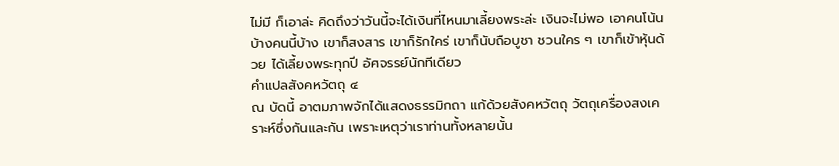ไม่มี ก็เอาล่ะ คิดถึงว่าวันนี้จะได้เงินที่ไหนมาเลี้ยงพระล่ะ เงินจะไม่พอ เอาคนโน้นบ้างคนนี้บ้าง เขาก็สงสาร เขาก็รักใคร่ เขาก็นับถือบูชา ชวนใคร ๆ เขาก็เข้าหุ้นด้วย ได้เลี้ยงพระทุกปี อัศจรรย์นักทีเดียว
คำแปลสังคหวัตถุ ๔
ณ บัดนี้ อาตมภาพจักได้แสดงธรรมิกถา แก้ด้วยสังคหวัตถุ วัตถุเครื่องสงเคราะห์ซึ่งกันและกัน เพราะเหตุว่าเราท่านทั้งหลายนั้น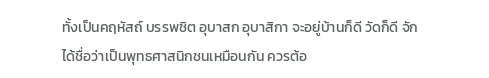ทั้งเป็นคฤหัสถ์ บรรพชิต อุบาสก อุบาสิกา จะอยู่บ้านก็ดี วัดก็ดี จักได้ชื่อว่าเป็นพุทธศาสนิกชนเหมือนกัน ควรต้อ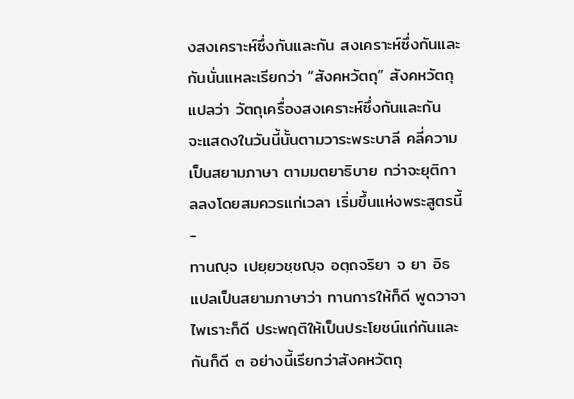งสงเคราะห์ซึ่งกันและกัน สงเคราะห์ซึ่งกันและกันนั่นแหละเรียกว่า “สังคหวัตถุ” สังคหวัตถุ แปลว่า วัตถุเครื่องสงเคราะห์ซึ่งกันและกัน
จะแสดงในวันนี้นั้นตามวาระพระบาลี คลี่ความเป็นสยามภาษา ตามมตยาธิบาย กว่าจะยุติกาลลงโดยสมควรแก่เวลา เริ่มขึ้นแห่งพระสูตรนี้
-
ทานญฺจ เปยฺยวชฺชญฺจ อตฺถจริยา จ ยา อิธ แปลเป็นสยามภาษาว่า ทานการให้ก็ดี พูดวาจาไพเราะก็ดี ประพฤติให้เป็นประโยชน์แก่กันและกันก็ดี ๓ อย่างนี้เรียกว่าสังคหวัตถุ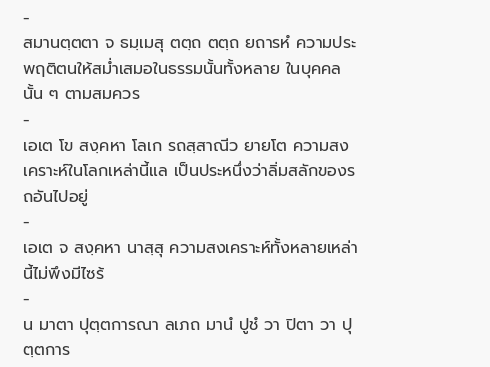-
สมานตฺตตา จ ธมฺเมสุ ตตฺถ ตตฺถ ยถารหํ ความประพฤติตนให้สม่ำเสมอในธรรมนั้นทั้งหลาย ในบุคคลนั้น ๆ ตามสมควร
-
เอเต โข สงฺคหา โลเก รถสฺสาณีว ยายโต ความสงเคราะห์ในโลกเหล่านี้แล เป็นประหนึ่งว่าลิ่มสลักของรถอันไปอยู่
-
เอเต จ สงฺคหา นาสฺสุ ความสงเคราะห์ทั้งหลายเหล่านี้ไม่พึงมีไซร้
-
น มาตา ปุตฺตการณา ลเภถ มานํ ปูชํ วา ปิตา วา ปุตฺตการ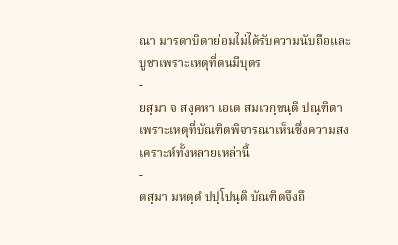ณา มารดาบิดาย่อมไม่ได้รับความนับถือและบูชาเพราะเหตุที่ตนมีบุตร
-
ยสฺมา จ สงฺคหา เอเต สมเวกฺขนฺติ ปณฺฑิตา เพราะเหตุที่บัณฑิตพิจารณาเห็นซึ่งความสงเคราะห์ทั้งหลายเหล่านี้
-
ตสฺมา มหตฺตํ ปปฺโปนฺติ บัณฑิตจึงถึ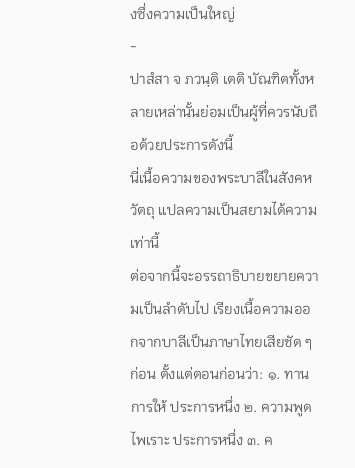งซึ่งความเป็นใหญ่
-
ปาสํสา จ ภวนฺติ เตติ บัณฑิตทั้งหลายเหล่านั้นย่อมเป็นผู้ที่ควรนับถือด้วยประการดังนี้
นี่เนื้อความของพระบาลีในสังคหวัตถุ แปลความเป็นสยามได้ความเท่านี้
ต่อจากนี้จะอรรถาธิบายขยายความเป็นลำดับไป เรียงเนื้อความออกจากบาลีเป็นภาษาไทยเสียชัด ๆ ก่อน ตั้งแต่ตอนก่อนว่า: ๑. ทาน การให้ ประการหนึ่ง ๒. ความพูดไพเราะ ประการหนึ่ง ๓. ค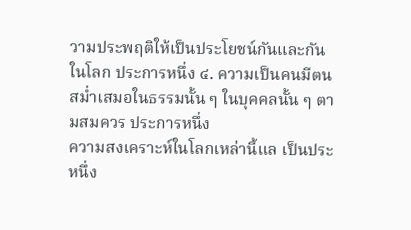วามประพฤติให้เป็นประโยชน์กันและกันในโลก ประการหนึ่ง ๔. ความเป็นคนมีตนสม่ำเสมอในธรรมนั้น ๆ ในบุคคลนั้น ๆ ตามสมควร ประการหนึ่ง
ความสงเคราะห์ในโลกเหล่านี้แล เป็นประหนึ่ง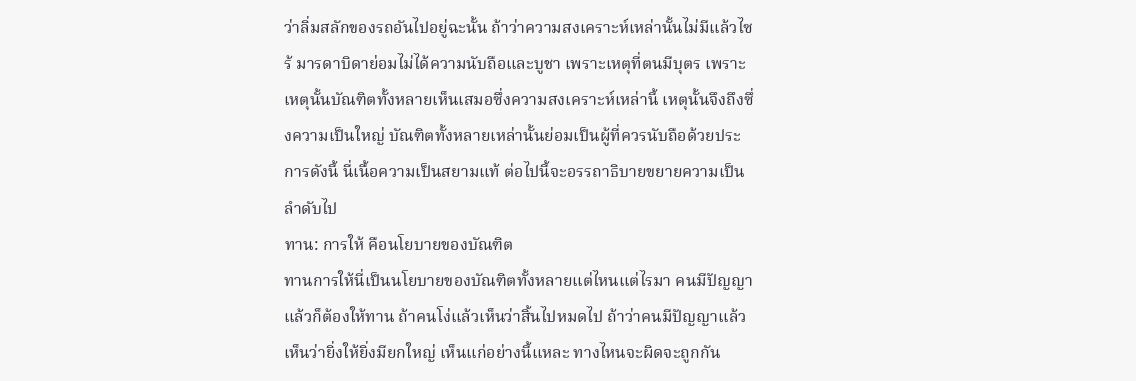ว่าลิ่มสลักของรถอันไปอยู่ฉะนั้น ถ้าว่าความสงเคราะห์เหล่านั้นไม่มีแล้วไซร้ มารดาบิดาย่อมไม่ได้ความนับถือและบูชา เพราะเหตุที่ตนมีบุตร เพราะเหตุนั้นบัณฑิตทั้งหลายเห็นเสมอซึ่งความสงเคราะห์เหล่านี้ เหตุนั้นจึงถึงซึ่งความเป็นใหญ่ บัณฑิตทั้งหลายเหล่านั้นย่อมเป็นผู้ที่ควรนับถือด้วยประการดังนี้ นี่เนื้อความเป็นสยามแท้ ต่อไปนี้จะอรรถาธิบายขยายความเป็นลำดับไป
ทาน: การให้ คือนโยบายของบัณฑิต
ทานการให้นี่เป็นนโยบายของบัณฑิตทั้งหลายแต่ไหนแต่ไรมา คนมีปัญญาแล้วก็ต้องให้ทาน ถ้าคนโง่แล้วเห็นว่าสิ้นไปหมดไป ถ้าว่าคนมีปัญญาแล้วเห็นว่ายิ่งให้ยิ่งมียกใหญ่ เห็นแก่อย่างนี้แหละ ทางไหนจะผิดจะถูกกัน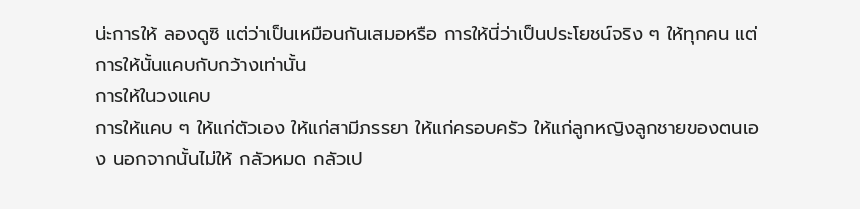น่ะการให้ ลองดูซิ แต่ว่าเป็นเหมือนกันเสมอหรือ การให้นี่ว่าเป็นประโยชน์จริง ๆ ให้ทุกคน แต่การให้นั้นแคบกับกว้างเท่านั้น
การให้ในวงแคบ
การให้แคบ ๆ ให้แก่ตัวเอง ให้แก่สามีภรรยา ให้แก่ครอบครัว ให้แก่ลูกหญิงลูกชายของตนเอง นอกจากนั้นไม่ให้ กลัวหมด กลัวเป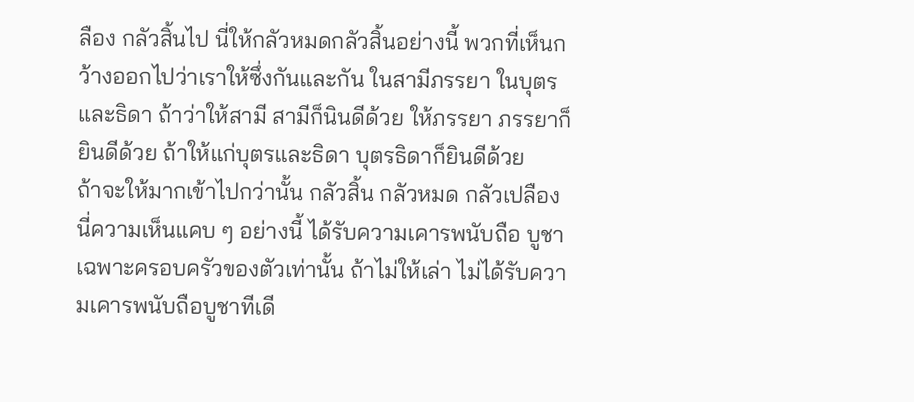ลือง กลัวสิ้นไป นี่ให้กลัวหมดกลัวสิ้นอย่างนี้ พวกที่เห็นกว้างออกไปว่าเราให้ซึ่งกันและกัน ในสามีภรรยา ในบุตรและธิดา ถ้าว่าให้สามี สามีก็นินดีด้วย ให้ภรรยา ภรรยาก็ยินดีด้วย ถ้าให้แก่บุตรและธิดา บุตรธิดาก็ยินดีด้วย
ถ้าจะให้มากเข้าไปกว่านั้น กลัวสิ้น กลัวหมด กลัวเปลือง นี่ความเห็นแคบ ๆ อย่างนี้ ได้รับความเคารพนับถือ บูชาเฉพาะครอบครัวของตัวเท่านั้น ถ้าไม่ให้เล่า ไม่ได้รับความเคารพนับถือบูชาทีเดี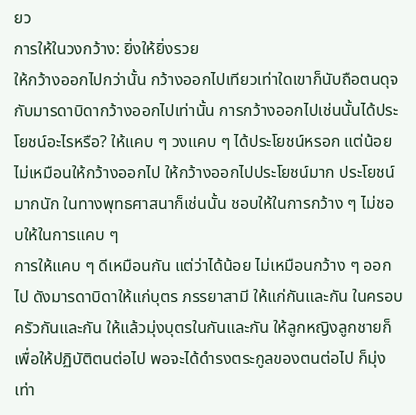ยว
การให้ในวงกว้าง: ยิ่งให้ยิ่งรวย
ให้กว้างออกไปกว่านั้น กว้างออกไปเทียวเท่าใดเขาก็นับถือตนดุจกับมารดาบิดากว้างออกไปเท่านั้น การกว้างออกไปเช่นนั้นได้ประโยชน์อะไรหรือ? ให้แคบ ๆ วงแคบ ๆ ได้ประโยชน์หรอก แต่น้อย ไม่เหมือนให้กว้างออกไป ให้กว้างออกไปประโยชน์มาก ประโยชน์มากนัก ในทางพุทธศาสนาก็เช่นนั้น ชอบให้ในการกว้าง ๆ ไม่ชอบให้ในการแคบ ๆ
การให้แคบ ๆ ดีเหมือนกัน แต่ว่าได้น้อย ไม่เหมือนกว้าง ๆ ออกไป ดังมารดาบิดาให้แก่บุตร ภรรยาสามี ให้แก่กันและกัน ในครอบครัวกันและกัน ให้แล้วมุ่งบุตรในกันและกัน ให้ลูกหญิงลูกชายก็เพื่อให้ปฏิบัติตนต่อไป พอจะได้ดำรงตระกูลของตนต่อไป ก็มุ่งเท่า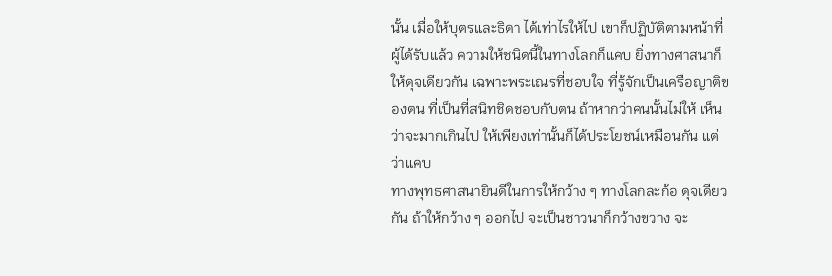นั้น เมื่อให้บุตรและธิดา ได้เท่าไรให้ไป เขาก็ปฏิบัติตามหน้าที่ผู้ได้รับแล้ว ความให้ชนิดนี้ในทางโลกก็แคบ ยิ่งทางศาสนาก็ให้ดุจเดียวกัน เฉพาะพระเณรที่ชอบใจ ที่รู้จักเป็นเครือญาติของตน ที่เป็นที่สนิทชิดชอบกับตน ถ้าหากว่าคนนั้นไม่ให้ เห็นว่าจะมากเกินไป ให้เพียงเท่านั้นก็ได้ประโยชน์เหมือนกัน แต่ว่าแคบ
ทางพุทธศาสนายินดีในการให้กว้าง ๆ ทางโลกละก้อ ดุจเดียวกัน ถ้าให้กว้าง ๆ ออกไป จะเป็นชาวนาก็กว้างขวาง จะ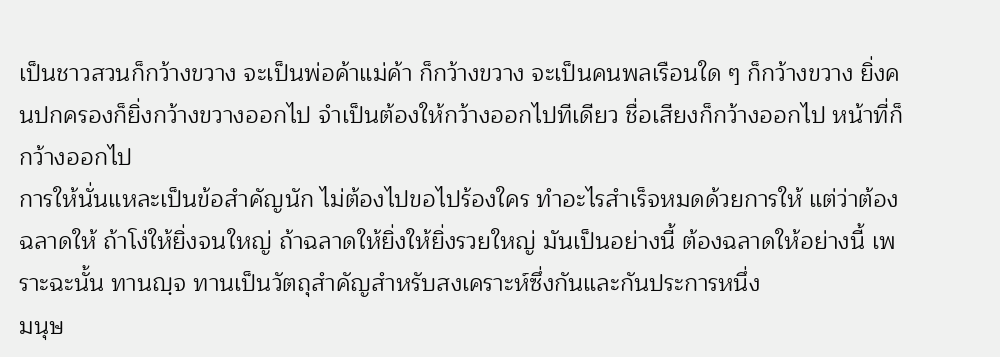เป็นชาวสวนก็กว้างขวาง จะเป็นพ่อค้าแม่ค้า ก็กว้างขวาง จะเป็นคนพลเรือนใด ๆ ก็กว้างขวาง ยิ่งคนปกครองก็ยิ่งกว้างขวางออกไป จำเป็นต้องให้กว้างออกไปทีเดียว ชื่อเสียงก็กว้างออกไป หน้าที่ก็กว้างออกไป
การให้นั่นแหละเป็นข้อสำคัญนัก ไม่ต้องไปขอไปร้องใคร ทำอะไรสำเร็จหมดด้วยการให้ แต่ว่าต้องฉลาดให้ ถ้าโง่ให้ยิ่งจนใหญ่ ถ้าฉลาดให้ยิ่งให้ยิ่งรวยใหญ่ มันเป็นอย่างนี้ ต้องฉลาดให้อย่างนี้ เพราะฉะนั้น ทานญฺจ ทานเป็นวัตถุสำคัญสำหรับสงเคราะห์ซึ่งกันและกันประการหนึ่ง
มนุษ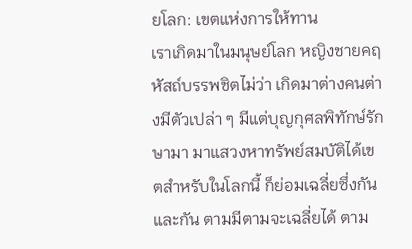ยโลก: เขตแห่งการให้ทาน
เราเกิดมาในมนุษย์โลก หญิงชายคฤหัสถ์บรรพชิตไม่ว่า เกิดมาต่างคนต่างมีตัวเปล่า ๆ มีแต่บุญกุศลพิทักษ์รักษามา มาแสวงหาทรัพย์สมบัติได้เขตสำหรับในโลกนี้ ก็ย่อมเฉลี่ยซึ่งกันและกัน ตามมีตามจะเฉลี่ยได้ ตาม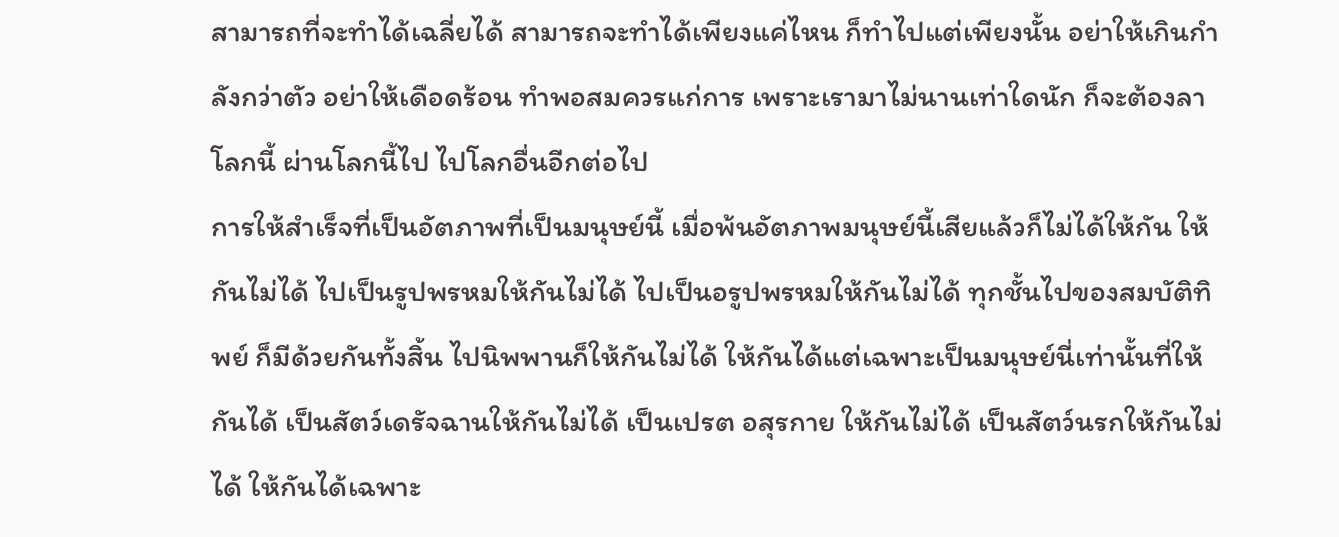สามารถที่จะทำได้เฉลี่ยได้ สามารถจะทำได้เพียงแค่ไหน ก็ทำไปแต่เพียงนั้น อย่าให้เกินกำลังกว่าตัว อย่าให้เดือดร้อน ทำพอสมควรแก่การ เพราะเรามาไม่นานเท่าใดนัก ก็จะต้องลาโลกนี้ ผ่านโลกนี้ไป ไปโลกอื่นอีกต่อไป
การให้สำเร็จที่เป็นอัตภาพที่เป็นมนุษย์นี้ เมื่อพ้นอัตภาพมนุษย์นี้เสียแล้วก็ไม่ได้ให้กัน ให้กันไม่ได้ ไปเป็นรูปพรหมให้กันไม่ได้ ไปเป็นอรูปพรหมให้กันไม่ได้ ทุกชั้นไปของสมบัติทิพย์ ก็มีด้วยกันทั้งสิ้น ไปนิพพานก็ให้กันไม่ได้ ให้กันได้แต่เฉพาะเป็นมนุษย์นี่เท่านั้นที่ให้กันได้ เป็นสัตว์เดรัจฉานให้กันไม่ได้ เป็นเปรต อสุรกาย ให้กันไม่ได้ เป็นสัตว์นรกให้กันไม่ได้ ให้กันได้เฉพาะ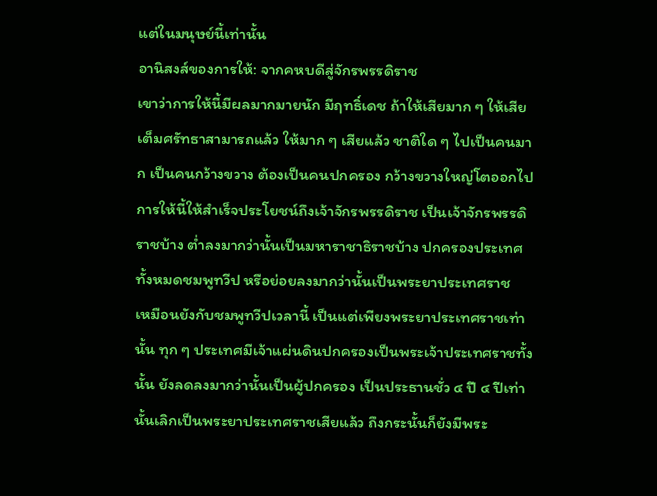แต่ในมนุษย์นี้เท่านั้น
อานิสงส์ของการให้: จากคหบดีสู่จักรพรรดิราช
เขาว่าการให้นี้มีผลมากมายนัก มีฤทธิ์เดช ถ้าให้เสียมาก ๆ ให้เสียเต็มศรัทธาสามารถแล้ว ให้มาก ๆ เสียแล้ว ชาติใด ๆ ไปเป็นคนมาก เป็นคนกว้างขวาง ต้องเป็นคนปกครอง กว้างขวางใหญ่โตออกไป การให้นี้ให้สำเร็จประโยชน์ถึงเจ้าจักรพรรดิราช เป็นเจ้าจักรพรรดิราชบ้าง ต่ำลงมากว่านั้นเป็นมหาราชาธิราชบ้าง ปกครองประเทศทั้งหมดชมพูทวีป หรือย่อยลงมากว่านั้นเป็นพระยาประเทศราช
เหมือนยังกับชมพูทวีปเวลานี้ เป็นแต่เพียงพระยาประเทศราชเท่านั้น ทุก ๆ ประเทศมีเจ้าแผ่นดินปกครองเป็นพระเจ้าประเทศราชทั้งนั้น ยังลดลงมากว่านั้นเป็นผู้ปกครอง เป็นประธานชั่ว ๔ ปี ๔ ปีเท่านั้นเลิกเป็นพระยาประเทศราชเสียแล้ว ถึงกระนั้นก็ยังมีพระ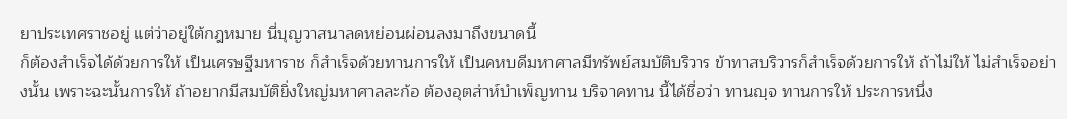ยาประเทศราชอยู่ แต่ว่าอยู่ใต้กฎหมาย นี่บุญวาสนาลดหย่อนผ่อนลงมาถึงขนาดนี้
ก็ต้องสำเร็จได้ด้วยการให้ เป็นเศรษฐีมหาราช ก็สำเร็จด้วยทานการให้ เป็นคหบดีมหาศาลมีทรัพย์สมบัติบริวาร ข้าทาสบริวารก็สำเร็จด้วยการให้ ถ้าไม่ให้ ไม่สำเร็จอย่างนั้น เพราะฉะนั้นการให้ ถ้าอยากมีสมบัติยิ่งใหญ่มหาศาลละก้อ ต้องอุตส่าห์บำเพ็ญทาน บริจาคทาน นี้ได้ชื่อว่า ทานญฺจ ทานการให้ ประการหนึ่ง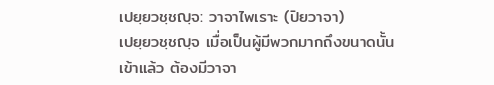เปยฺยวชฺชญฺจ: วาจาไพเราะ (ปิยวาจา)
เปยฺยวชฺชญฺจ เมื่อเป็นผู้มีพวกมากถึงขนาดนั้นเข้าแล้ว ต้องมีวาจา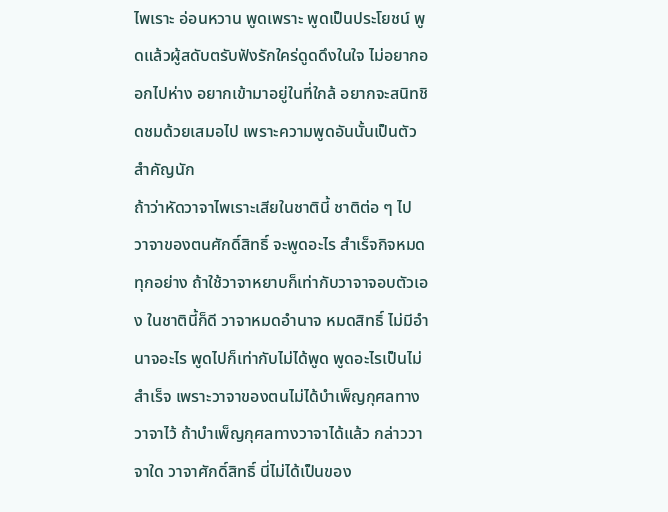ไพเราะ อ่อนหวาน พูดเพราะ พูดเป็นประโยชน์ พูดแล้วผู้สดับตรับฟังรักใคร่ดูดดึงในใจ ไม่อยากออกไปห่าง อยากเข้ามาอยู่ในที่ใกล้ อยากจะสนิทชิดชมด้วยเสมอไป เพราะความพูดอันนั้นเป็นตัวสำคัญนัก
ถ้าว่าหัดวาจาไพเราะเสียในชาตินี้ ชาติต่อ ๆ ไป วาจาของตนศักดิ์สิทธิ์ จะพูดอะไร สำเร็จกิจหมดทุกอย่าง ถ้าใช้วาจาหยาบก็เท่ากับวาจาจอบตัวเอง ในชาตินี้ก็ดี วาจาหมดอำนาจ หมดสิทธิ์ ไม่มีอำนาจอะไร พูดไปก็เท่ากับไม่ได้พูด พูดอะไรเป็นไม่สำเร็จ เพราะวาจาของตนไม่ได้บำเพ็ญกุศลทางวาจาไว้ ถ้าบำเพ็ญกุศลทางวาจาได้แล้ว กล่าววาจาใด วาจาศักดิ์สิทธิ์ นี่ไม่ได้เป็นของ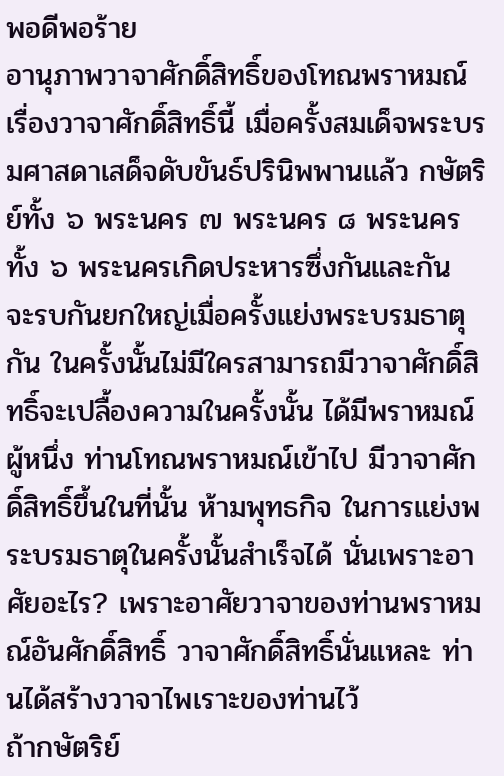พอดีพอร้าย
อานุภาพวาจาศักดิ์สิทธิ์ของโทณพราหมณ์
เรื่องวาจาศักดิ์สิทธิ์นี้ เมื่อครั้งสมเด็จพระบรมศาสดาเสด็จดับขันธ์ปรินิพพานแล้ว กษัตริย์ทั้ง ๖ พระนคร ๗ พระนคร ๘ พระนคร ทั้ง ๖ พระนครเกิดประหารซึ่งกันและกัน จะรบกันยกใหญ่เมื่อครั้งแย่งพระบรมธาตุกัน ในครั้งนั้นไม่มีใครสามารถมีวาจาศักดิ์สิทธิ์จะเปลื้องความในครั้งนั้น ได้มีพราหมณ์ผู้หนึ่ง ท่านโทณพราหมณ์เข้าไป มีวาจาศักดิ์สิทธิ์ขึ้นในที่นั้น ห้ามพุทธกิจ ในการแย่งพระบรมธาตุในครั้งนั้นสำเร็จได้ นั่นเพราะอาศัยอะไร? เพราะอาศัยวาจาของท่านพราหมณ์อันศักดิ์สิทธิ์ วาจาศักดิ์สิทธิ์นั่นแหละ ท่านได้สร้างวาจาไพเราะของท่านไว้
ถ้ากษัตริย์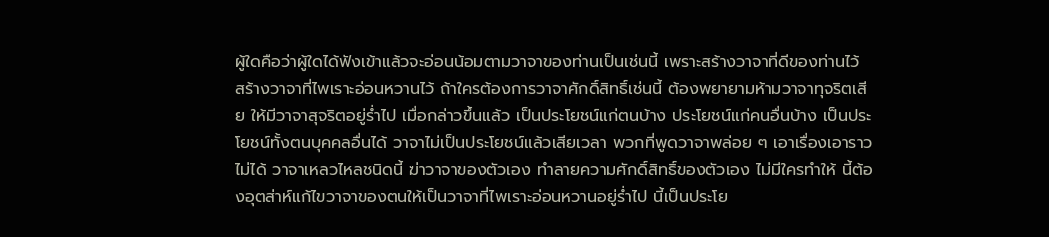ผู้ใดคือว่าผู้ใดได้ฟังเข้าแล้วจะอ่อนน้อมตามวาจาของท่านเป็นเช่นนี้ เพราะสร้างวาจาที่ดีของท่านไว้ สร้างวาจาที่ไพเราะอ่อนหวานไว้ ถ้าใครต้องการวาจาศักดิ์สิทธิ์เช่นนี้ ต้องพยายามห้ามวาจาทุจริตเสีย ให้มีวาจาสุจริตอยู่ร่ำไป เมื่อกล่าวขึ้นแล้ว เป็นประโยชน์แก่ตนบ้าง ประโยชน์แก่คนอื่นบ้าง เป็นประโยชน์ทั้งตนบุคคลอื่นได้ วาจาไม่เป็นประโยชน์แล้วเสียเวลา พวกที่พูดวาจาพล่อย ๆ เอาเรื่องเอาราวไม่ได้ วาจาเหลวไหลชนิดนี้ ฆ่าวาจาของตัวเอง ทำลายความศักดิ์สิทธิ์ของตัวเอง ไม่มีใครทำให้ นี้ต้องอุตส่าห์แก้ไขวาจาของตนให้เป็นวาจาที่ไพเราะอ่อนหวานอยู่ร่ำไป นี้เป็นประโย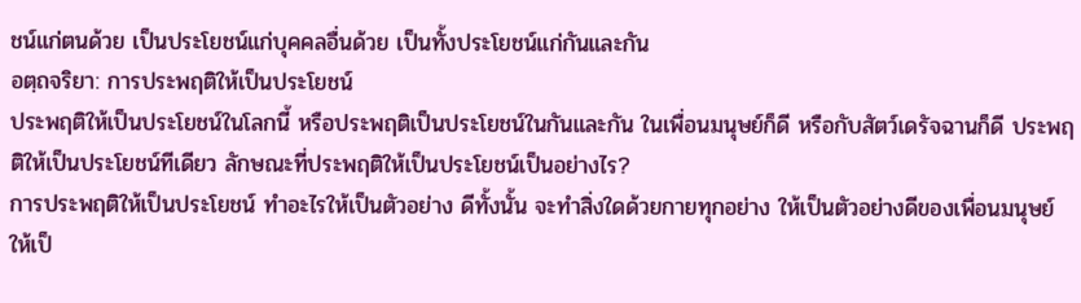ชน์แก่ตนด้วย เป็นประโยชน์แก่บุคคลอื่นด้วย เป็นทั้งประโยชน์แก่กันและกัน
อตฺถจริยา: การประพฤติให้เป็นประโยชน์
ประพฤติให้เป็นประโยชน์ในโลกนี้ หรือประพฤติเป็นประโยชน์ในกันและกัน ในเพื่อนมนุษย์ก็ดี หรือกับสัตว์เดรัจฉานก็ดี ประพฤติให้เป็นประโยชน์ทีเดียว ลักษณะที่ประพฤติให้เป็นประโยชน์เป็นอย่างไร?
การประพฤติให้เป็นประโยชน์ ทำอะไรให้เป็นตัวอย่าง ดีทั้งนั้น จะทำสิ่งใดด้วยกายทุกอย่าง ให้เป็นตัวอย่างดีของเพื่อนมนุษย์ ให้เป็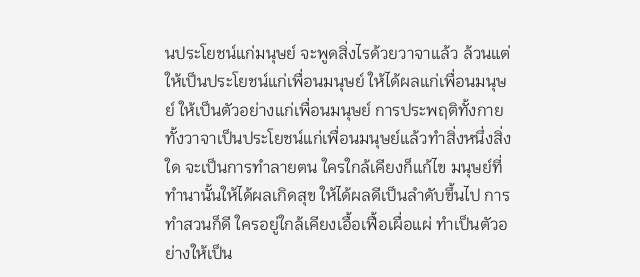นประโยชน์แก่มนุษย์ จะพูดสิ่งไรด้วยวาจาแล้ว ล้วนแต่ให้เป็นประโยชน์แก่เพื่อนมนุษย์ ให้ได้ผลแก่เพื่อนมนุษย์ ให้เป็นตัวอย่างแก่เพื่อนมนุษย์ การประพฤติทั้งกายทั้งวาจาเป็นประโยชน์แก่เพื่อนมนุษย์แล้วทำสิ่งหนึ่งสิ่งใด จะเป็นการทำลายตน ใครใกล้เคียงก็แก้ไข มนุษย์ที่ทำนานั้นให้ได้ผลเกิดสุข ให้ได้ผลดีเป็นลำดับขึ้นไป การทำสวนก็ดี ใครอยู่ใกล้เคียงเอื้อเฟื้อเผื่อแผ่ ทำเป็นตัวอย่างให้เป็น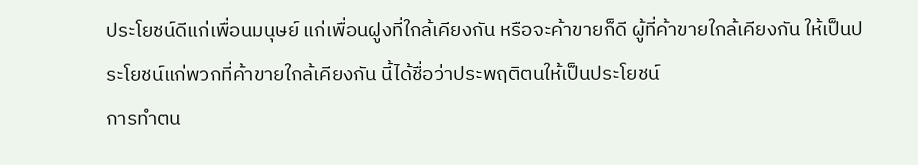ประโยชน์ดีแก่เพื่อนมนุษย์ แก่เพื่อนฝูงที่ใกล้เคียงกัน หรือจะค้าขายก็ดี ผู้ที่ค้าขายใกล้เคียงกัน ให้เป็นประโยชน์แก่พวกที่ค้าขายใกล้เคียงกัน นี้ได้ชื่อว่าประพฤติตนให้เป็นประโยชน์
การทำตน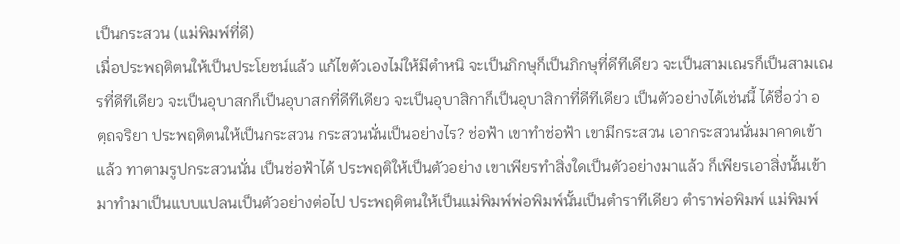เป็นกระสวน (แม่พิมพ์ที่ดี)
เมื่อประพฤติตนให้เป็นประโยชน์แล้ว แก้ไขตัวเองไม่ให้มีตำหนิ จะเป็นภิกษุก็เป็นภิกษุที่ดีทีเดียว จะเป็นสามเณรก็เป็นสามเณรที่ดีทีเดียว จะเป็นอุบาสกก็เป็นอุบาสกที่ดีทีเดียว จะเป็นอุบาสิกาก็เป็นอุบาสิกาที่ดีทีเดียว เป็นตัวอย่างได้เช่นนี้ ได้ชื่อว่า อตฺถจริยา ประพฤติตนให้เป็นกระสวน กระสวนนั่นเป็นอย่างไร? ช่อฟ้า เขาทำช่อฟ้า เขามีกระสวน เอากระสวนนั่นมาคาดเข้าแล้ว ทาตามรูปกระสวนนั่น เป็นช่อฟ้าได้ ประพฤติให้เป็นตัวอย่าง เขาเพียรทำสิ่งใดเป็นตัวอย่างมาแล้ว ก็เพียรเอาสิ่งนั้นเข้ามาทำมาเป็นแบบแปลนเป็นตัวอย่างต่อไป ประพฤติตนให้เป็นแม่พิมพ์พ่อพิมพ์นั้นเป็นตำราทีเดียว ตำราพ่อพิมพ์ แม่พิมพ์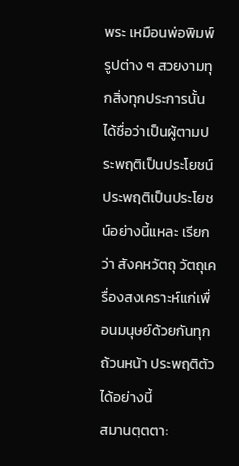พระ เหมือนพ่อพิมพ์รูปต่าง ๆ สวยงามทุกสิ่งทุกประการนั้น ได้ชื่อว่าเป็นผู้ตามประพฤติเป็นประโยชน์ ประพฤติเป็นประโยชน์อย่างนี้แหละ เรียกว่า สังคหวัตถุ วัตถุเครื่องสงเคราะห์แก่เพื่อนมนุษย์ด้วยกันทุกถ้วนหน้า ประพฤติตัวได้อย่างนี้
สมานตฺตตา: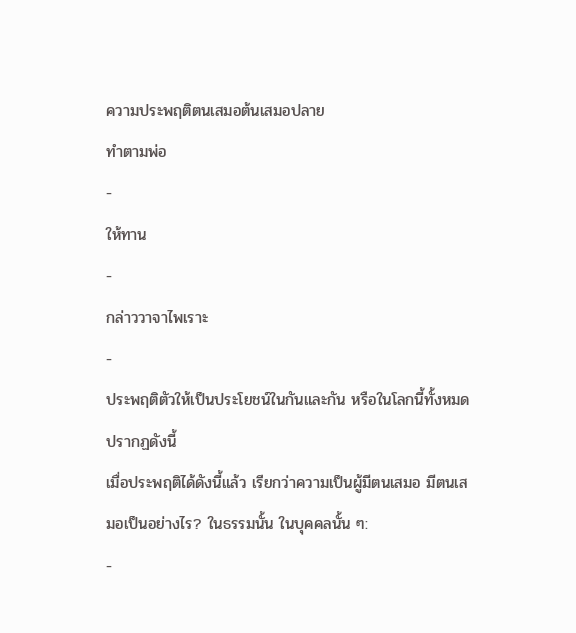ความประพฤติตนเสมอต้นเสมอปลาย
ทำตามพ่อ
-
ให้ทาน
-
กล่าววาจาไพเราะ
-
ประพฤติตัวให้เป็นประโยชน์ในกันและกัน หรือในโลกนี้ทั้งหมดปรากฏดังนี้
เมื่อประพฤติได้ดังนี้แล้ว เรียกว่าความเป็นผู้มีตนเสมอ มีตนเสมอเป็นอย่างไร? ในธรรมนั้น ในบุคคลนั้น ๆ:
-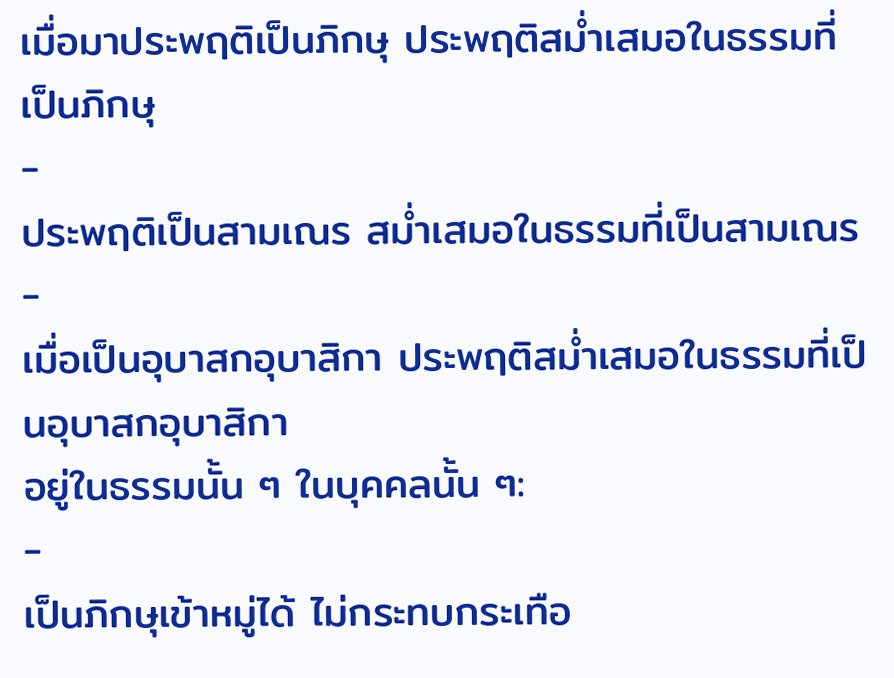เมื่อมาประพฤติเป็นภิกษุ ประพฤติสม่ำเสมอในธรรมที่เป็นภิกษุ
-
ประพฤติเป็นสามเณร สม่ำเสมอในธรรมที่เป็นสามเณร
-
เมื่อเป็นอุบาสกอุบาสิกา ประพฤติสม่ำเสมอในธรรมที่เป็นอุบาสกอุบาสิกา
อยู่ในธรรมนั้น ๆ ในบุคคลนั้น ๆ:
-
เป็นภิกษุเข้าหมู่ได้ ไม่กระทบกระเทือ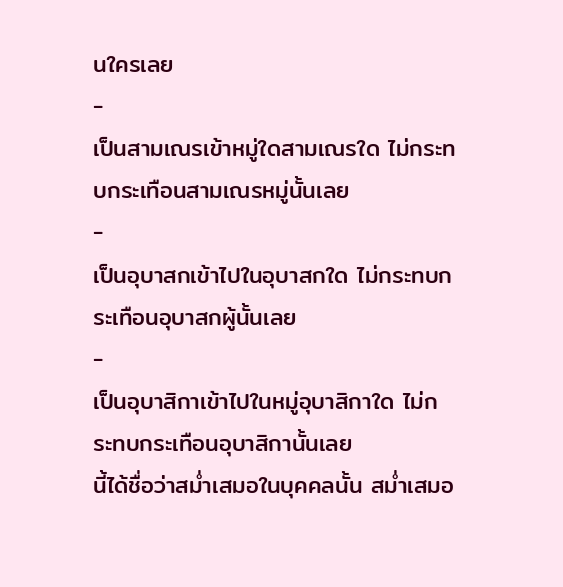นใครเลย
-
เป็นสามเณรเข้าหมู่ใดสามเณรใด ไม่กระทบกระเทือนสามเณรหมู่นั้นเลย
-
เป็นอุบาสกเข้าไปในอุบาสกใด ไม่กระทบกระเทือนอุบาสกผู้นั้นเลย
-
เป็นอุบาสิกาเข้าไปในหมู่อุบาสิกาใด ไม่กระทบกระเทือนอุบาสิกานั้นเลย
นี้ได้ชื่อว่าสม่ำเสมอในบุคคลนั้น สม่ำเสมอ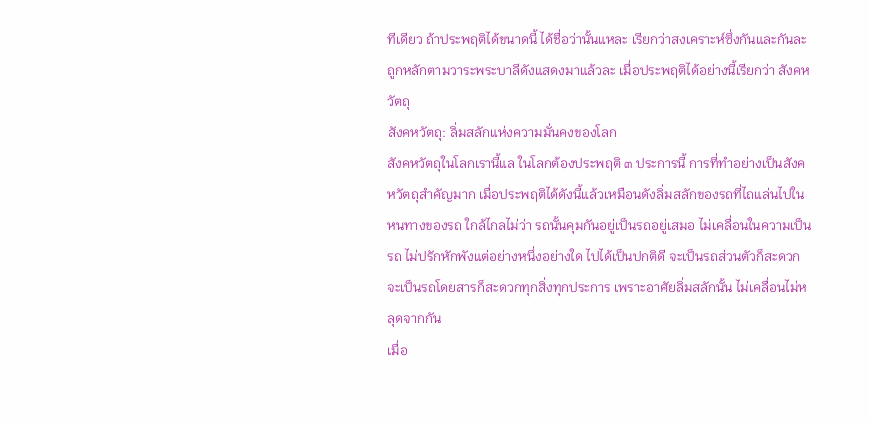ทีเดียว ถ้าประพฤติได้ขนาดนี้ ได้ชื่อว่านั้นแหละ เรียกว่าสงเคราะห์ซึ่งกันและกันละ ถูกหลักตามวาระพระบาลีดังแสดงมาแล้วละ เมื่อประพฤติได้อย่างนี้เรียกว่า สังคหวัตถุ
สังคหวัตถุ: ลิ่มสลักแห่งความมั่นคงของโลก
สังคหวัตถุในโลกเรานี้แล ในโลกต้องประพฤติ ๓ ประการนี้ การที่ทำอย่างเป็นสังคหวัตถุสำคัญมาก เมื่อประพฤติได้ดังนี้แล้วเหมือนดังลิ่มสลักของรถที่ไถแล่นไปในหนทางของรถ ใกล้ไกลไม่ว่า รถนั้นคุมกันอยู่เป็นรถอยู่เสมอ ไม่เคลื่อนในความเป็นรถ ไม่ปรักหักพังแต่อย่างหนึ่งอย่างใด ไปได้เป็นปกติดี จะเป็นรถส่วนตัวก็สะดวก จะเป็นรถโดยสารก็สะดวกทุกสิ่งทุกประการ เพราะอาศัยลิ่มสลักนั้น ไม่เคลื่อนไม่หลุดจากกัน
เมื่อ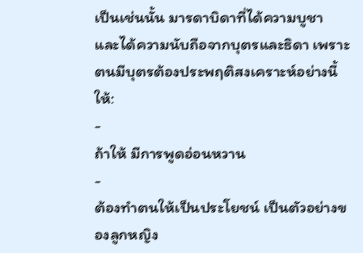เป็นเช่นนั้น มารดาบิดาที่ได้ความบูชา และได้ความนับถือจากบุตรและธิดา เพราะตนมีบุตรต้องประพฤติสงเคราะห์อย่างนี้ให้:
-
ถ้าให้ มีการพูดอ่อนหวาน
-
ต้องทำตนให้เป็นประโยชน์ เป็นตัวอย่างของลูกหญิง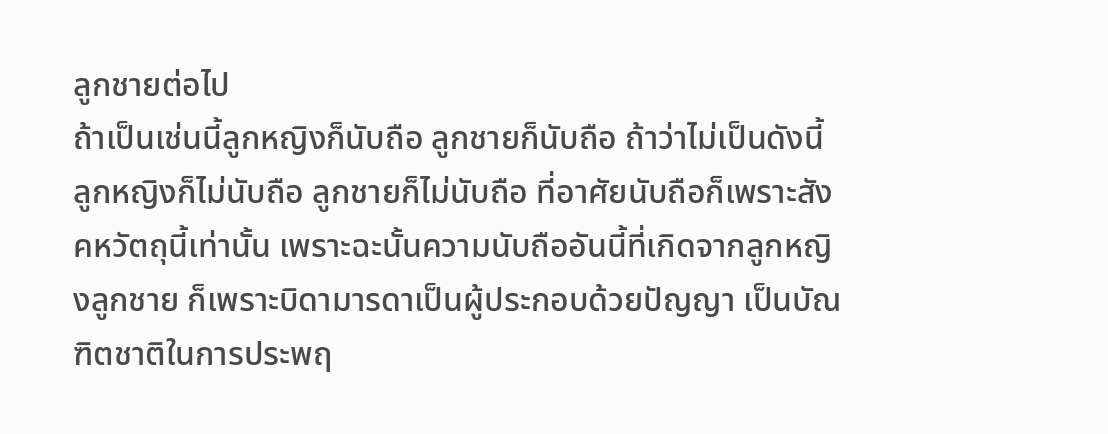ลูกชายต่อไป
ถ้าเป็นเช่นนี้ลูกหญิงก็นับถือ ลูกชายก็นับถือ ถ้าว่าไม่เป็นดังนี้ ลูกหญิงก็ไม่นับถือ ลูกชายก็ไม่นับถือ ที่อาศัยนับถือก็เพราะสังคหวัตถุนี้เท่านั้น เพราะฉะนั้นความนับถืออันนี้ที่เกิดจากลูกหญิงลูกชาย ก็เพราะบิดามารดาเป็นผู้ประกอบด้วยปัญญา เป็นบัณฑิตชาติในการประพฤ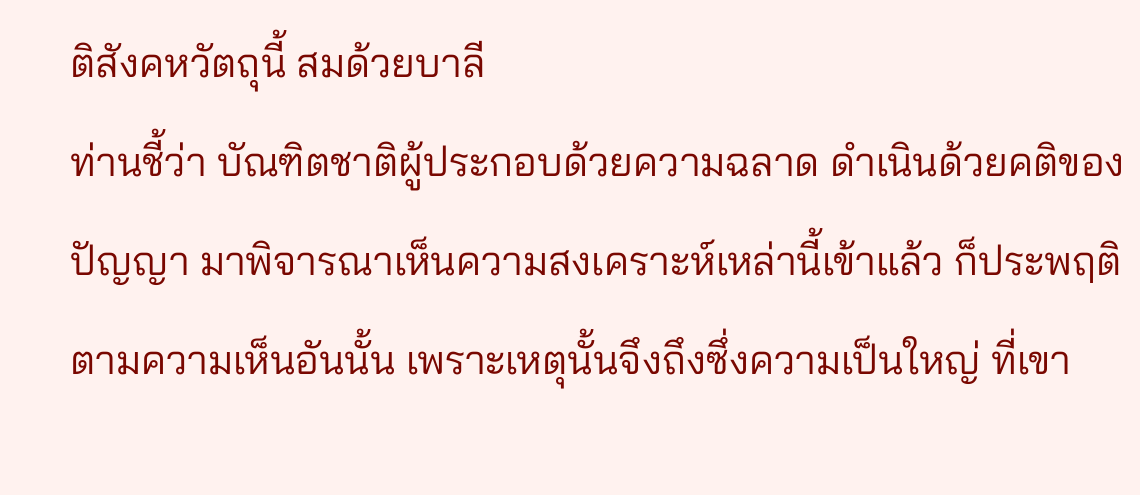ติสังคหวัตถุนี้ สมด้วยบาลี
ท่านชี้ว่า บัณฑิตชาติผู้ประกอบด้วยความฉลาด ดำเนินด้วยคติของปัญญา มาพิจารณาเห็นความสงเคราะห์เหล่านี้เข้าแล้ว ก็ประพฤติตามความเห็นอันนั้น เพราะเหตุนั้นจึงถึงซึ่งความเป็นใหญ่ ที่เขา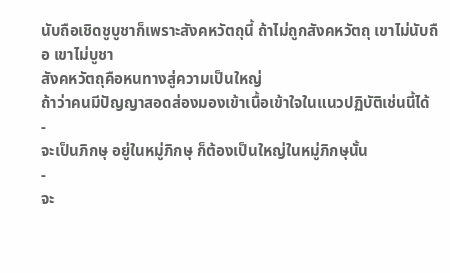นับถือเชิดชูบูชาก็เพราะสังคหวัตถุนี้ ถ้าไม่ถูกสังคหวัตถุ เขาไม่นับถือ เขาไม่บูชา
สังคหวัตถุคือหนทางสู่ความเป็นใหญ่
ถ้าว่าคนมีปัญญาสอดส่องมองเข้าเนื้อเข้าใจในแนวปฏิบัติเช่นนี้ได้
-
จะเป็นภิกษุ อยู่ในหมู่ภิกษุ ก็ต้องเป็นใหญ่ในหมู่ภิกษุนั้น
-
จะ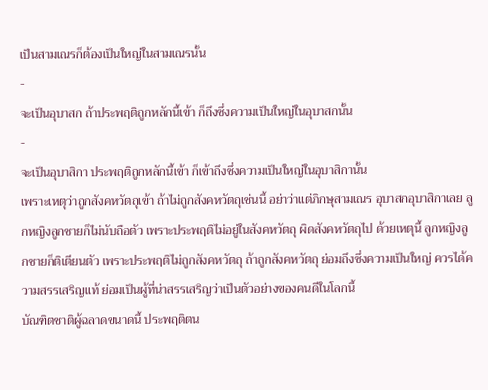เป็นสามเณรก็ต้องเป็นใหญ่ในสามเณรนั้น
-
จะเป็นอุบาสก ถ้าประพฤติถูกหลักนี้เข้า ก็ถึงซึ่งความเป็นใหญ่ในอุบาสกนั้น
-
จะเป็นอุบาสิกา ประพฤติถูกหลักนี้เข้า ก็เข้าถึงซึ่งความเป็นใหญ่ในอุบาสิกานั้น
เพราะเหตุว่าถูกสังคหวัตถุเข้า ถ้าไม่ถูกสังคหวัตถุเช่นนี้ อย่าว่าแต่ภิกษุสามเณร อุบาสกอุบาสิกาเลย ลูกหญิงลูกชายก็ไม่นับถือตัว เพราะประพฤติไม่อยู่ในสังคหวัตถุ ผิดสังคหวัตถุไป ด้วยเหตุนี้ ลูกหญิงลูกชายก็ติเตียนตัว เพราะประพฤติไม่ถูกสังคหวัตถุ ถ้าถูกสังคหวัตถุ ย่อมถึงซึ่งความเป็นใหญ่ ควรได้ความสรรเสริญแท้ ย่อมเป็นผู้ที่น่าสรรเสริญว่าเป็นตัวอย่างของคนดีในโลกนี้
บัณฑิตชาติผู้ฉลาดขนาดนี้ ประพฤติตน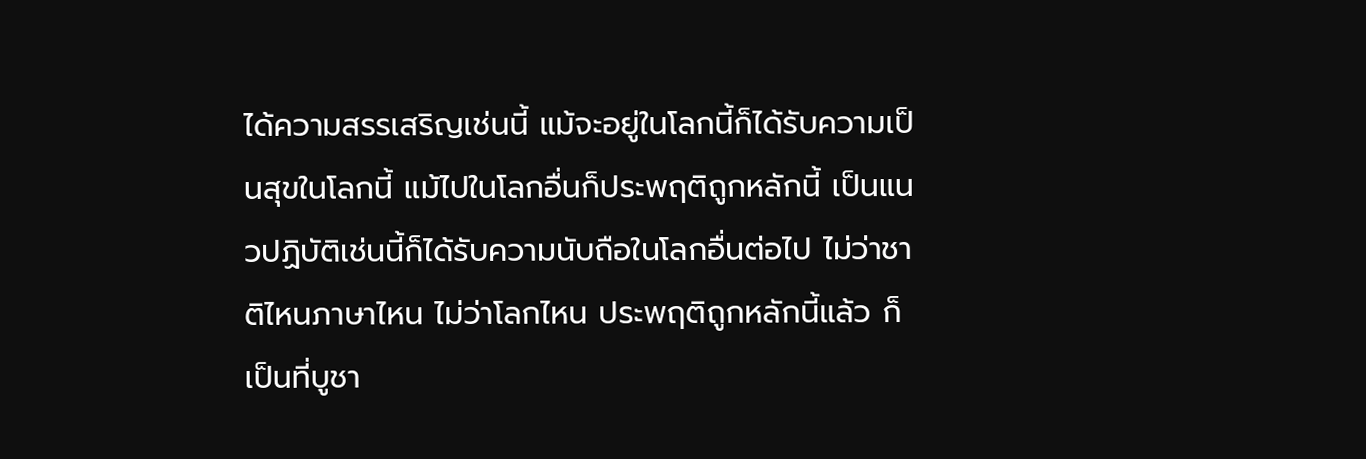ได้ความสรรเสริญเช่นนี้ แม้จะอยู่ในโลกนี้ก็ได้รับความเป็นสุขในโลกนี้ แม้ไปในโลกอื่นก็ประพฤติถูกหลักนี้ เป็นแนวปฏิบัติเช่นนี้ก็ได้รับความนับถือในโลกอื่นต่อไป ไม่ว่าชาติไหนภาษาไหน ไม่ว่าโลกไหน ประพฤติถูกหลักนี้แล้ว ก็เป็นที่บูชา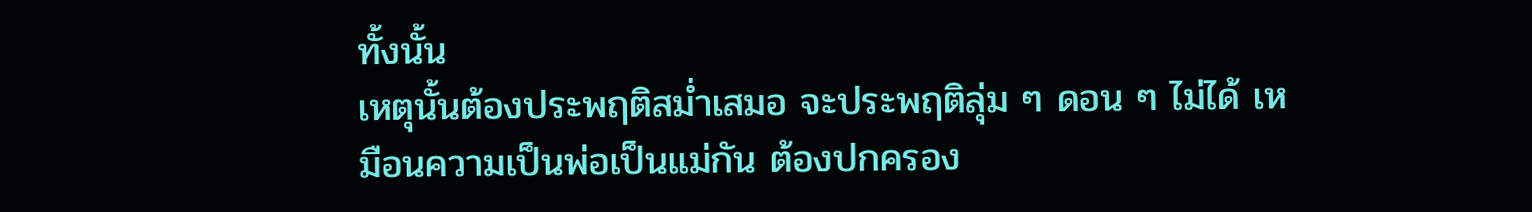ทั้งนั้น
เหตุนั้นต้องประพฤติสม่ำเสมอ จะประพฤติลุ่ม ๆ ดอน ๆ ไม่ได้ เหมือนความเป็นพ่อเป็นแม่กัน ต้องปกครอง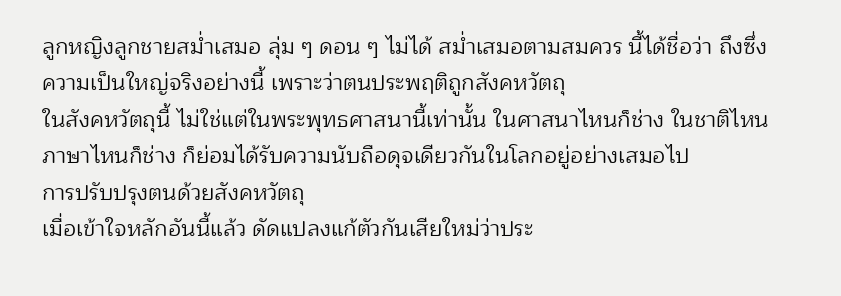ลูกหญิงลูกชายสม่ำเสมอ ลุ่ม ๆ ดอน ๆ ไม่ได้ สม่ำเสมอตามสมควร นี้ได้ชื่อว่า ถึงซึ่งความเป็นใหญ่จริงอย่างนี้ เพราะว่าตนประพฤติถูกสังคหวัตถุ
ในสังคหวัตถุนี้ ไม่ใช่แต่ในพระพุทธศาสนานี้เท่านั้น ในศาสนาไหนก็ช่าง ในชาติไหนภาษาไหนก็ช่าง ก็ย่อมได้รับความนับถือดุจเดียวกันในโลกอยู่อย่างเสมอไป
การปรับปรุงตนด้วยสังคหวัตถุ
เมื่อเข้าใจหลักอันนี้แล้ว ดัดแปลงแก้ตัวกันเสียใหม่ว่าประ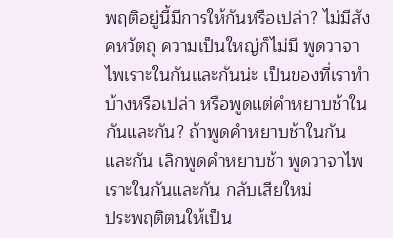พฤติอยู่นี้มีการให้กันหรือเปล่า? ไม่มีสังคหวัตถุ ความเป็นใหญ่ก็ไม่มี พูดวาจาไพเราะในกันและกันน่ะ เป็นของที่เราทำบ้างหรือเปล่า หรือพูดแต่คำหยาบช้าในกันและกัน? ถ้าพูดคำหยาบช้าในกันและกัน เลิกพูดคำหยาบช้า พูดวาจาไพเราะในกันและกัน กลับเสียใหม่
ประพฤติตนให้เป็น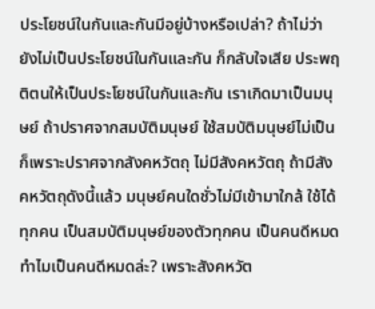ประโยชน์ในกันและกันมีอยู่บ้างหรือเปล่า? ถ้าไม่ว่ายังไม่เป็นประโยชน์ในกันและกัน ก็กลับใจเสีย ประพฤติตนให้เป็นประโยชน์ในกันและกัน เราเกิดมาเป็นมนุษย์ ถ้าปราศจากสมบัติมนุษย์ ใช้สมบัติมนุษย์ไม่เป็น ก็เพราะปราศจากสังคหวัตถุ ไม่มีสังคหวัตถุ ถ้ามีสังคหวัตถุดังนี้แล้ว มนุษย์คนใดชั่วไม่มีเข้ามาใกล้ ใช้ได้ทุกคน เป็นสมบัติมนุษย์ของตัวทุกคน เป็นคนดีหมด
ทำไมเป็นคนดีหมดล่ะ? เพราะสังคหวัต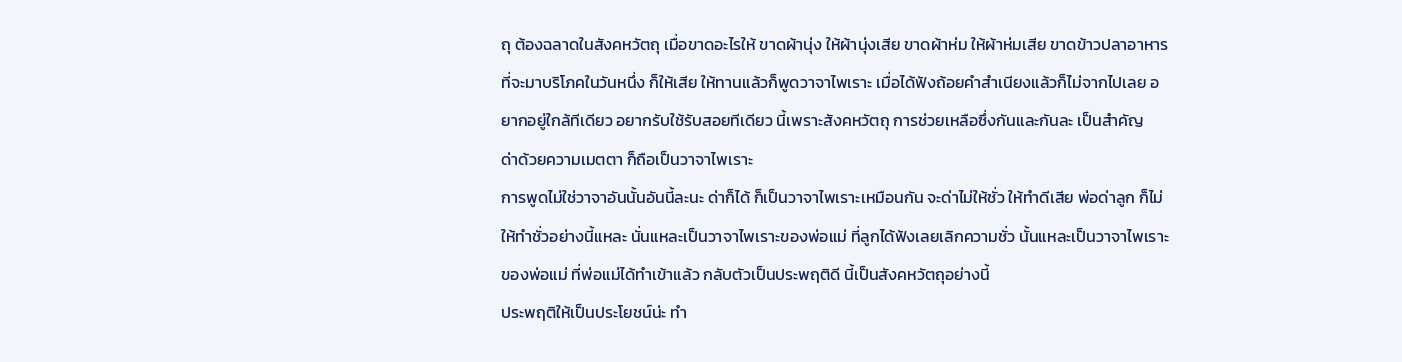ถุ ต้องฉลาดในสังคหวัตถุ เมื่อขาดอะไรให้ ขาดผ้านุ่ง ให้ผ้านุ่งเสีย ขาดผ้าห่ม ให้ผ้าห่มเสีย ขาดข้าวปลาอาหารที่จะมาบริโภคในวันหนึ่ง ก็ให้เสีย ให้ทานแล้วก็พูดวาจาไพเราะ เมื่อได้ฟังถ้อยคำสำเนียงแล้วก็ไม่จากไปเลย อยากอยู่ใกล้ทีเดียว อยากรับใช้รับสอยทีเดียว นี้เพราะสังคหวัตถุ การช่วยเหลือซึ่งกันและกันละ เป็นสำคัญ
ด่าด้วยความเมตตา ก็ถือเป็นวาจาไพเราะ
การพูดไม่ใช่วาจาอันนั้นอันนี้ละนะ ด่าก็ได้ ก็เป็นวาจาไพเราะเหมือนกัน จะด่าไม่ให้ชั่ว ให้ทำดีเสีย พ่อด่าลูก ก็ไม่ให้ทำชั่วอย่างนี้แหละ นั่นแหละเป็นวาจาไพเราะของพ่อแม่ ที่ลูกได้ฟังเลยเลิกความชั่ว นั้นแหละเป็นวาจาไพเราะของพ่อแม่ ที่พ่อแม่ได้ทำเข้าแล้ว กลับตัวเป็นประพฤติดี นี้เป็นสังคหวัตถุอย่างนี้
ประพฤติให้เป็นประโยชน์น่ะ ทำ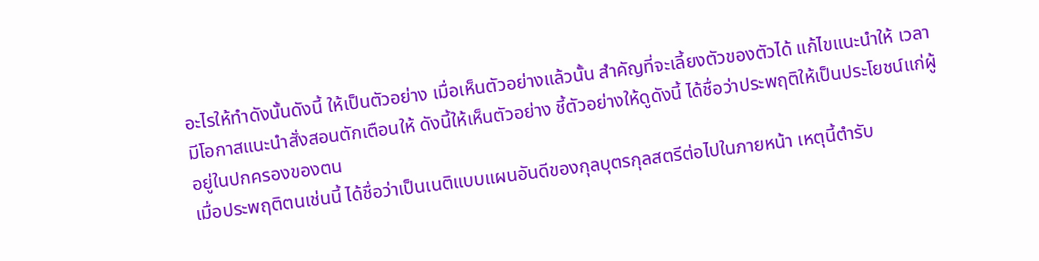อะไรให้ทำดังนั้นดังนี้ ให้เป็นตัวอย่าง เมื่อเห็นตัวอย่างแล้วนั้น สำคัญที่จะเลี้ยงตัวของตัวได้ แก้ไขแนะนำให้ เวลามีโอกาสแนะนำสั่งสอนตักเตือนให้ ดังนี้ให้เห็นตัวอย่าง ชี้ตัวอย่างให้ดูดังนี้ ได้ชื่อว่าประพฤติให้เป็นประโยชน์แก่ผู้อยู่ในปกครองของตน
เมื่อประพฤติตนเช่นนี้ ได้ชื่อว่าเป็นเนติแบบแผนอันดีของกุลบุตรกุลสตรีต่อไปในภายหน้า เหตุนี้ตำรับ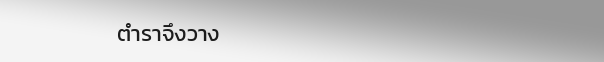ตำราจึงวาง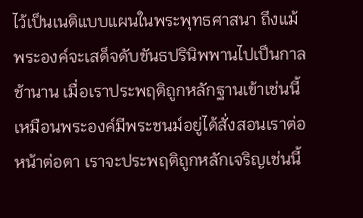ไว้เป็นเนติแบบแผนในพระพุทธศาสนา ถึงแม้พระองค์จะเสด็จดับขันธปรินิพพานไปเป็นกาลช้านาน เมื่อเราประพฤติถูกหลักฐานเข้าเช่นนี้ เหมือนพระองค์มีพระชนม์อยู่ได้สั่งสอนเราต่อหน้าต่อตา เราจะประพฤติถูกหลักเจริญเช่นนี้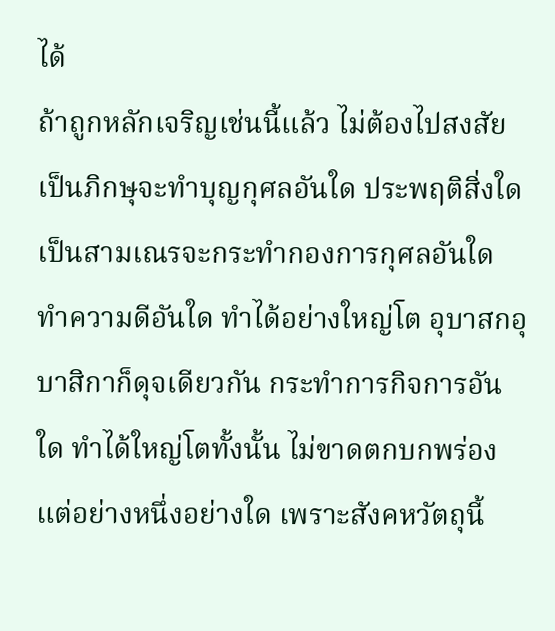ได้
ถ้าถูกหลักเจริญเช่นนี้แล้ว ไม่ต้องไปสงสัย เป็นภิกษุจะทำบุญกุศลอันใด ประพฤติสิ่งใด เป็นสามเณรจะกระทำกองการกุศลอันใด ทำความดีอันใด ทำได้อย่างใหญ่โต อุบาสกอุบาสิกาก็ดุจเดียวกัน กระทำการกิจการอันใด ทำได้ใหญ่โตทั้งนั้น ไม่ขาดตกบกพร่องแต่อย่างหนึ่งอย่างใด เพราะสังคหวัตถุนี้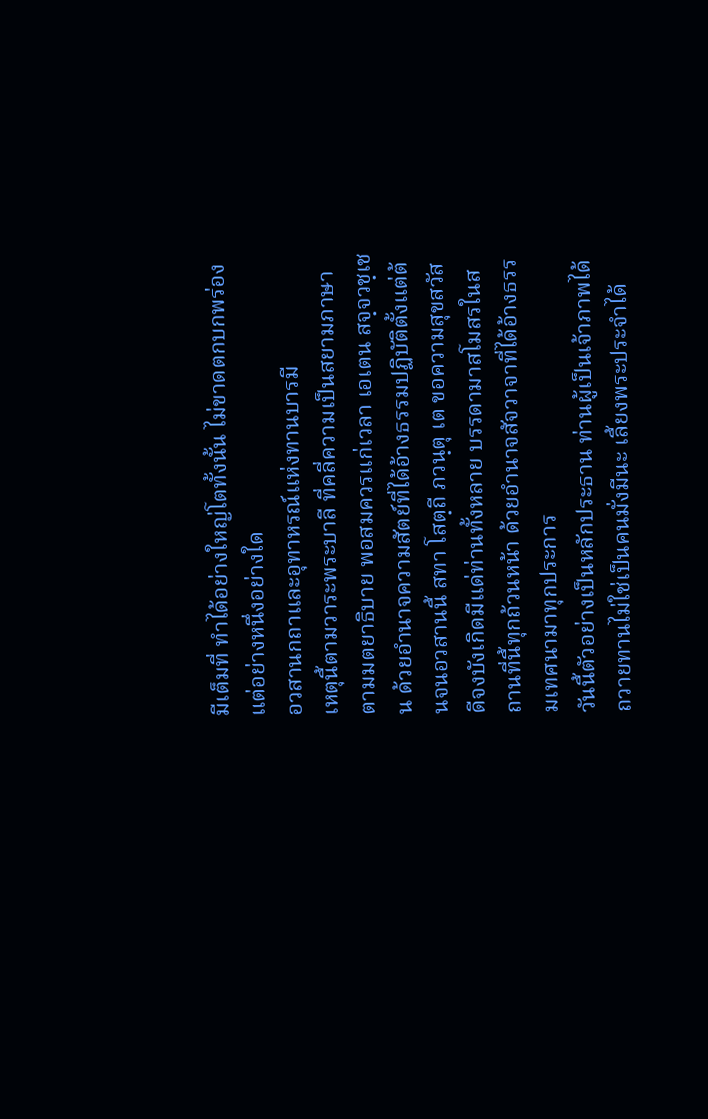มีเต็มที่ ทำได้อย่างใหญ่โตทั้งนั้น ไม่ขาดตกบกพร่องแต่อย่างหนึ่งอย่างใด
อวสานกถาและอุทาหรณ์แห่งทานบารมี
เหตุนี้ตามวาระพระบาลี ที่คลี่ความเป็นสยามภาษา ตามมตยาธิบาย พอสมควรแก่เวลา เอเตน สจฺจวชฺเชน ด้วยอำนาจความสัตย์ที่ได้อ้างธรรมปฏิบัติตั้งแต่ต้นจนอวสานนี้ สทา โสตฺถี ภวนฺตุ เต ขอความสุขสวัสดีจงบังเกิดมีแด่ท่านทั้งหลาย บรรดามาสโมสรในสถานที่นี้ทุกถ้วนหน้า ด้วยอำนาจสัจวาจาที่ได้อ้างธรรมเทศนามาทุกประการ
วันนี้ตัวอย่างเป็นหลักประธาน ท่านผู้เป็นเจ้าภาพได้ถวายทานไม่ใช่เป็นคนมั่งมีนะ เลี้ยงพระประจำได้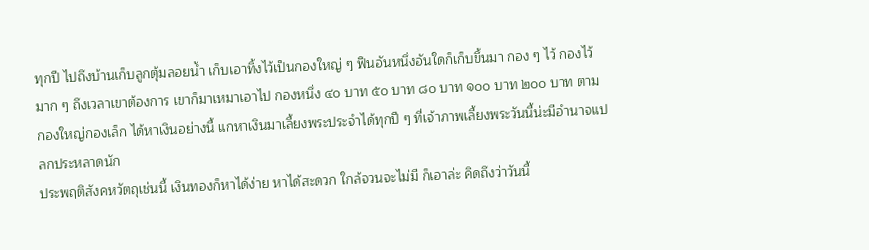ทุกปี ไปถึงบ้านเก็บลูกตุ้มลอยน้ำ เก็บเอาทิ้งไว้เป็นกองใหญ่ ๆ ฟืนอันหนึ่งอันใดก็เก็บขึ้นมา กอง ๆ ไว้ กองไว้มาก ๆ ถึงเวลาเขาต้องการ เขาก็มาเหมาเอาไป กองหนึ่ง ๔๐ บาท ๕๐ บาท ๘๐ บาท ๑๐๐ บาท ๒๐๐ บาท ตามกองใหญ่กองเล็ก ได้หาเงินอย่างนี้ แกหาเงินมาเลี้ยงพระประจำได้ทุกปี ๆ ที่เจ้าภาพเลี้ยงพระวันนี้น่ะมีอำนาจแปลกประหลาดนัก
ประพฤติสังคหวัตถุเช่นนี้ เงินทองก็หาได้ง่าย หาได้สะดวก ใกล้จวนจะไม่มี ก็เอาล่ะ คิดถึงว่าวันนี้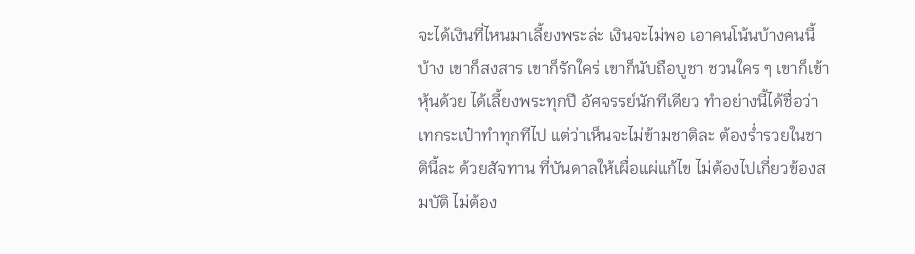จะได้เงินที่ไหนมาเลี้ยงพระล่ะ เงินจะไม่พอ เอาคนโน้นบ้างคนนี้บ้าง เขาก็สงสาร เขาก็รักใคร่ เขาก็นับถือบูชา ชวนใคร ๆ เขาก็เข้าหุ้นด้วย ได้เลี้ยงพระทุกปี อัศจรรย์นักทีเดียว ทำอย่างนี้ได้ชื่อว่าเทกระเป๋าทำทุกทีไป แต่ว่าเห็นจะไม่ข้ามชาติละ ต้องร่ำรวยในชาตินี้ละ ด้วยสัจทาน ที่บันดาลให้เผื่อแผ่แก้ไข ไม่ต้องไปเกี่ยวข้องสมบัติ ไม่ต้อง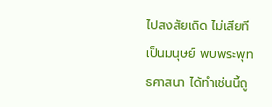ไปสงสัยเถิด ไม่เสียทีเป็นมนุษย์ พบพระพุทธศาสนา ได้ทำเช่นนี้ถู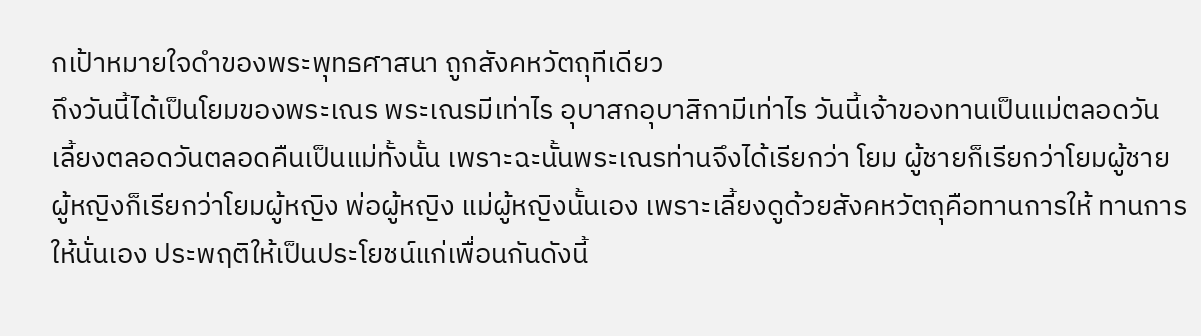กเป้าหมายใจดำของพระพุทธศาสนา ถูกสังคหวัตถุทีเดียว
ถึงวันนี้ได้เป็นโยมของพระเณร พระเณรมีเท่าไร อุบาสกอุบาสิกามีเท่าไร วันนี้เจ้าของทานเป็นแม่ตลอดวัน เลี้ยงตลอดวันตลอดคืนเป็นแม่ทั้งนั้น เพราะฉะนั้นพระเณรท่านจึงได้เรียกว่า โยม ผู้ชายก็เรียกว่าโยมผู้ชาย ผู้หญิงก็เรียกว่าโยมผู้หญิง พ่อผู้หญิง แม่ผู้หญิงนั้นเอง เพราะเลี้ยงดูด้วยสังคหวัตถุคือทานการให้ ทานการให้นั่นเอง ประพฤติให้เป็นประโยชน์แก่เพื่อนกันดังนี้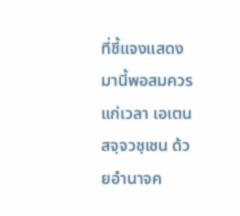ที่ชี้แจงแสดงมานี้พอสมควรแก่เวลา เอเตน สจฺจวชฺเชน ด้วยอำนาจค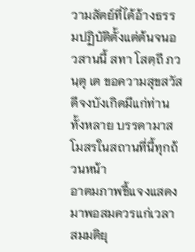วามสัตย์ที่ได้อ้างธรรมปฏิบัติตั้งแต่ต้นจนอวสานนี้ สทา โสตฺถี ภวนฺตุ เต ขอความสุขสวัสดีจงบังเกิดมีแก่ท่านทั้งหลาย บรรดามาสโมสรในสถานที่นี้ทุกถ้วนหน้า
อาตมภาพชี้แจงแสดงมาพอสมควรแก่เวลา สมมติยุ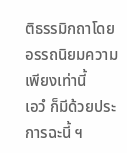ติธรรมิกถาโดยอรรถนิยมความเพียงเท่านี้
เอวํ ก็มีด้วยประการฉะนี้ ฯ